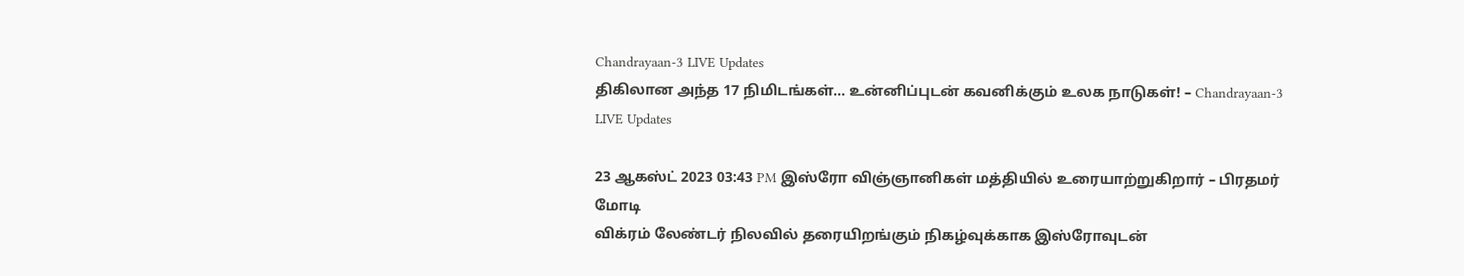Chandrayaan-3 LIVE Updates
திகிலான அந்த 17 நிமிடங்கள்… உன்னிப்புடன் கவனிக்கும் உலக நாடுகள்! – Chandrayaan-3 LIVE Updates

23 ஆகஸ்ட் 2023 03:43 PM இஸ்ரோ விஞ்ஞானிகள் மத்தியில் உரையாற்றுகிறார் – பிரதமர் மோடி
விக்ரம் லேண்டர் நிலவில் தரையிறங்கும் நிகழ்வுக்காக இஸ்ரோவுடன்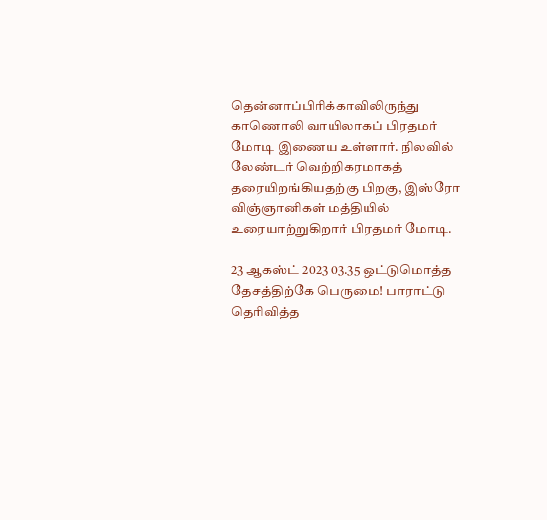தென்னாப்பிரிக்காவிலிருந்து காணொலி வாயிலாகப் பிரதமர் மோடி இணைய உள்ளார். நிலவில் லேண்டர் வெற்றிகரமாகத் தரையிறங்கியதற்கு பிறகு, இஸ்ரோ விஞ்ஞானிகள் மத்தியில் உரையாற்றுகிறார் பிரதமர் மோடி.

23 ஆகஸ்ட் 2023 03.35 ஒட்டுமொத்த தேசத்திற்கே பெருமை! பாராட்டு தெரிவித்த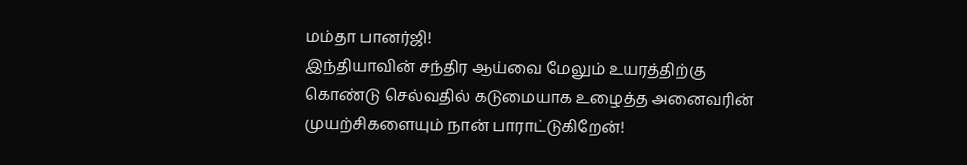மம்தா பானர்ஜி!
இந்தியாவின் சந்திர ஆய்வை மேலும் உயரத்திற்கு கொண்டு செல்வதில் கடுமையாக உழைத்த அனைவரின் முயற்சிகளையும் நான் பாராட்டுகிறேன்!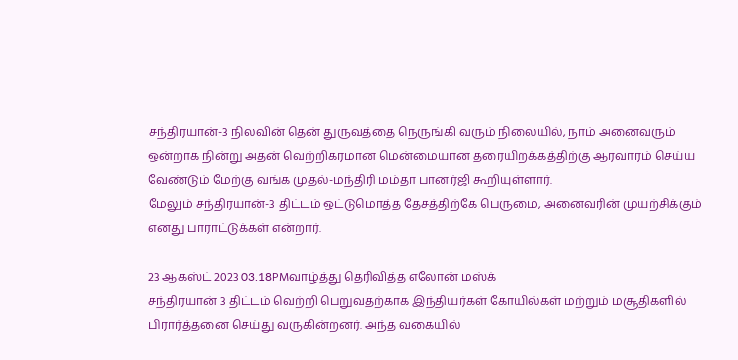சந்திரயான்-3 நிலவின் தென் துருவத்தை நெருங்கி வரும் நிலையில், நாம் அனைவரும் ஒன்றாக நின்று அதன் வெற்றிகரமான மென்மையான தரையிறக்கத்திற்கு ஆரவாரம் செய்ய வேண்டும் மேற்கு வங்க முதல்-மந்திரி மம்தா பானர்ஜி கூறியுள்ளார்.
மேலும் சந்திரயான்-3 திட்டம் ஒட்டுமொத்த தேசத்திற்கே பெருமை, அனைவரின் முயற்சிக்கும் எனது பாராட்டுக்கள் என்றார்.

23 ஆகஸ்ட் 2023 03.18PMவாழ்த்து தெரிவித்த எலோன் மஸ்க்
சந்திரயான் 3 திட்டம் வெற்றி பெறுவதற்காக இந்தியர்கள் கோயில்கள் மற்றும் மசூதிகளில் பிரார்த்தனை செய்து வருகின்றனர். அந்த வகையில்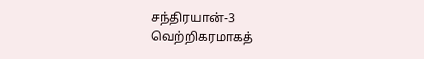சந்திரயான்-3 வெற்றிகரமாகத்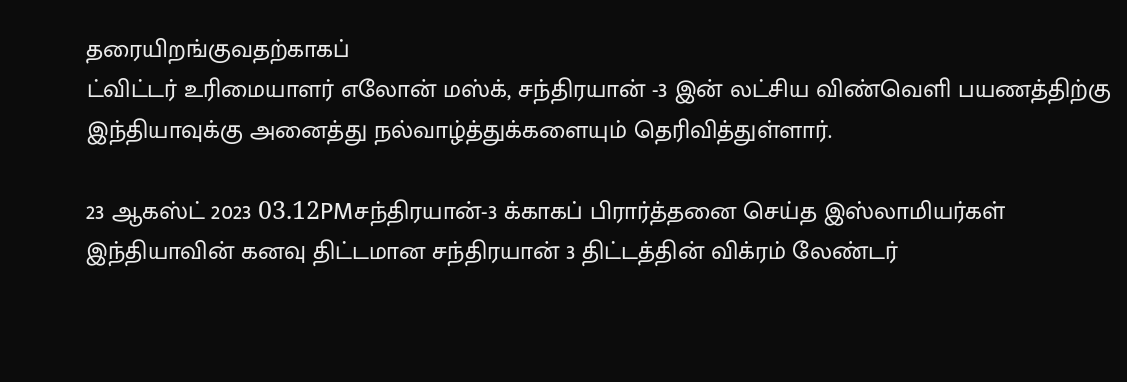தரையிறங்குவதற்காகப்
ட்விட்டர் உரிமையாளர் எலோன் மஸ்க், சந்திரயான் -3 இன் லட்சிய விண்வெளி பயணத்திற்கு இந்தியாவுக்கு அனைத்து நல்வாழ்த்துக்களையும் தெரிவித்துள்ளார்.

23 ஆகஸ்ட் 2023 03.12PMசந்திரயான்-3 க்காகப் பிரார்த்தனை செய்த இஸ்லாமியர்கள்
இந்தியாவின் கனவு திட்டமான சந்திரயான் 3 திட்டத்தின் விக்ரம் லேண்டர்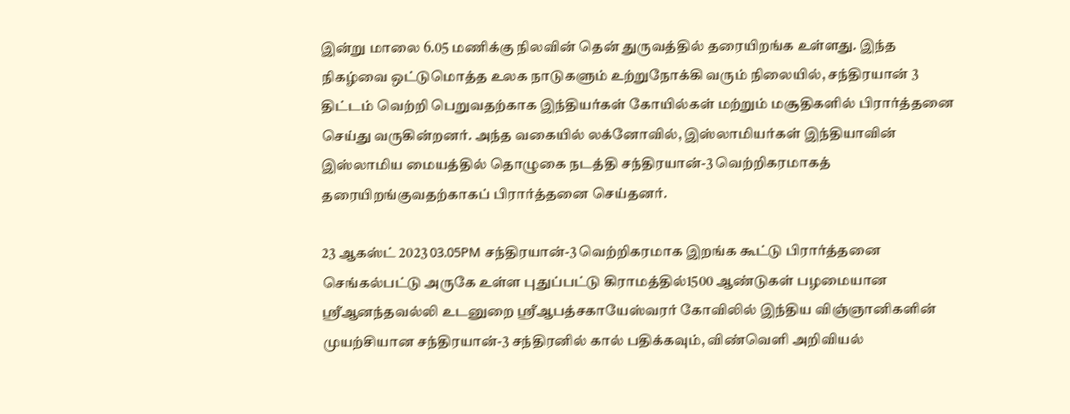இன்று மாலை 6.05 மணிக்கு நிலவின் தென் துருவத்தில் தரையிறங்க உள்ளது. இந்த நிகழ்வை ஒட்டுமொத்த உலக நாடுகளும் உற்றுநோக்கி வரும் நிலையில், சந்திரயான் 3 திட்டம் வெற்றி பெறுவதற்காக இந்தியர்கள் கோயில்கள் மற்றும் மசூதிகளில் பிரார்த்தனை செய்து வருகின்றனர். அந்த வகையில் லக்னோவில், இஸ்லாமியர்கள் இந்தியாவின் இஸ்லாமிய மையத்தில் தொழுகை நடத்தி சந்திரயான்-3 வெற்றிகரமாகத் தரையிறங்குவதற்காகப் பிரார்த்தனை செய்தனர்.

23 ஆகஸ்ட் 2023 03.05PM சந்திரயான்-3 வெற்றிகரமாக இறங்க கூட்டு பிரார்த்தனை
செங்கல்பட்டு அருகே உள்ள புதுப்பட்டு கிராமத்தில்1500 ஆண்டுகள் பழமையான ஸ்ரீஆனந்தவல்லி உடனுறை ஸ்ரீஆபத்சகாயேஸ்வரர் கோவிலில் இந்திய விஞ்ஞானிகளின் முயற்சியான சந்திரயான்-3 சந்திரனில் கால் பதிக்கவும், விண்வெளி அறிவியல்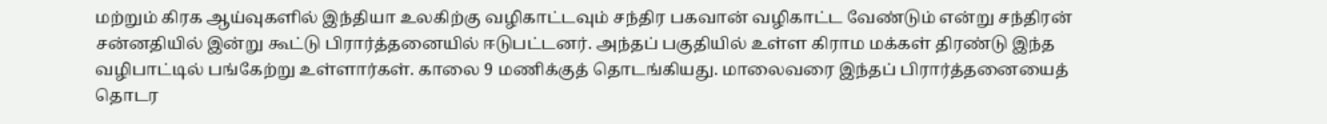மற்றும் கிரக ஆய்வுகளில் இந்தியா உலகிற்கு வழிகாட்டவும் சந்திர பகவான் வழிகாட்ட வேண்டும் என்று சந்திரன் சன்னதியில் இன்று கூட்டு பிரார்த்தனையில் ஈடுபட்டனர். அந்தப் பகுதியில் உள்ள கிராம மக்கள் திரண்டு இந்த வழிபாட்டில் பங்கேற்று உள்ளார்கள். காலை 9 மணிக்குத் தொடங்கியது. மாலைவரை இந்தப் பிரார்த்தனையைத் தொடர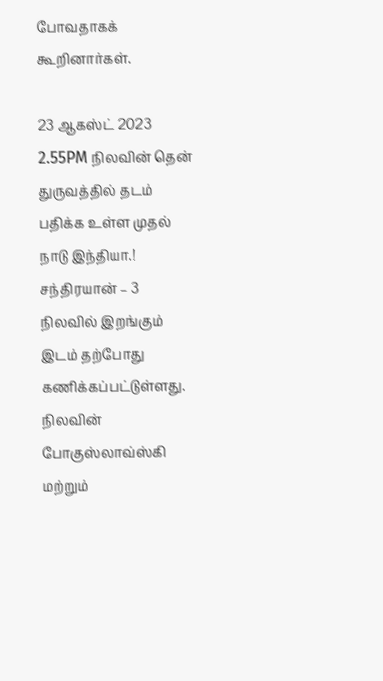போவதாகக் கூறினார்கள்.

23 ஆகஸ்ட் 2023 2.55PM நிலவின் தென் துருவத்தில் தடம் பதிக்க உள்ள முதல் நாடு இந்தியா.!
சந்திரயான் – 3 நிலவில் இறங்கும் இடம் தற்போது கணிக்கப்பட்டுள்ளது. நிலவின் போகுஸ்லாவ்ஸ்கி மற்றும்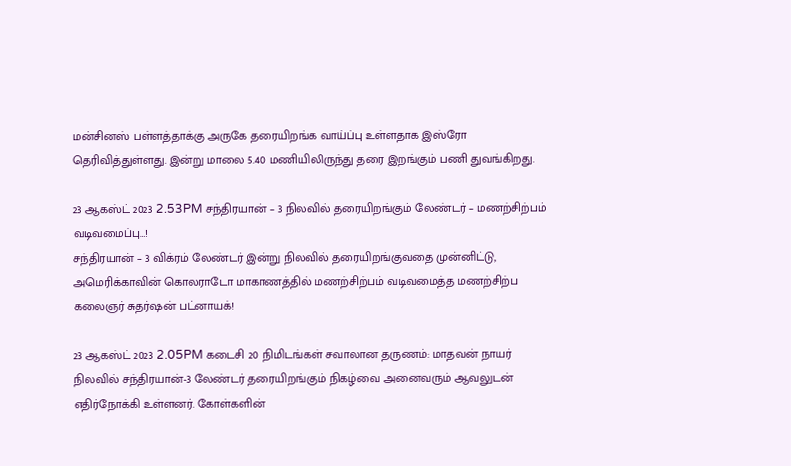மன்சினஸ் பள்ளத்தாக்கு அருகே தரையிறங்க வாய்ப்பு உள்ளதாக இஸ்ரோ தெரிவித்துள்ளது. இன்று மாலை 5.40 மணியிலிருந்து தரை இறங்கும் பணி துவங்கிறது.

23 ஆகஸ்ட் 2023 2.53PM சந்திரயான் – 3 நிலவில் தரையிறங்கும் லேண்டர் – மணற்சிற்பம் வடிவமைப்பு…!
சந்திரயான் – 3 விக்ரம் லேண்டர் இன்று நிலவில் தரையிறங்குவதை முன்னிட்டு, அமெரிக்காவின் கொலராடோ மாகாணத்தில் மணற்சிற்பம் வடிவமைத்த மணற்சிற்ப கலைஞர் சுதர்ஷன் பட்னாயக்!

23 ஆகஸ்ட் 2023 2.05PM கடைசி 20 நிமிடங்கள் சவாலான தருணம்: மாதவன் நாயர்
நிலவில் சந்திரயான்-3 லேண்டர் தரையிறங்கும் நிகழ்வை அனைவரும் ஆவலுடன் எதிர்நோக்கி உள்ளனர். கோள்களின்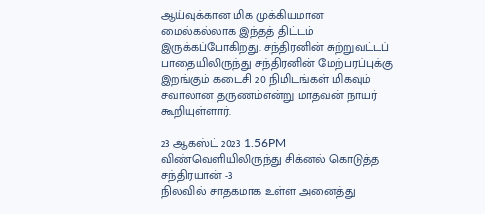ஆய்வுக்கான மிக முக்கியமான மைல்கல்லாக இந்தத் திட்டம் இருக்கப்போகிறது. சந்திரனின் சுற்றுவட்டப் பாதையிலிருந்து சந்திரனின் மேற்பரப்புக்கு இறங்கும் கடைசி 20 நிமிடங்கள் மிகவும் சவாலான தருணம்என்று மாதவன் நாயர் கூறியுள்ளார்.

23 ஆகஸ்ட் 2023 1.56PM விண்வெளியிலிருந்து சிக்னல் கொடுத்த சந்திரயான் -3
நிலவில் சாதகமாக உள்ள அனைத்து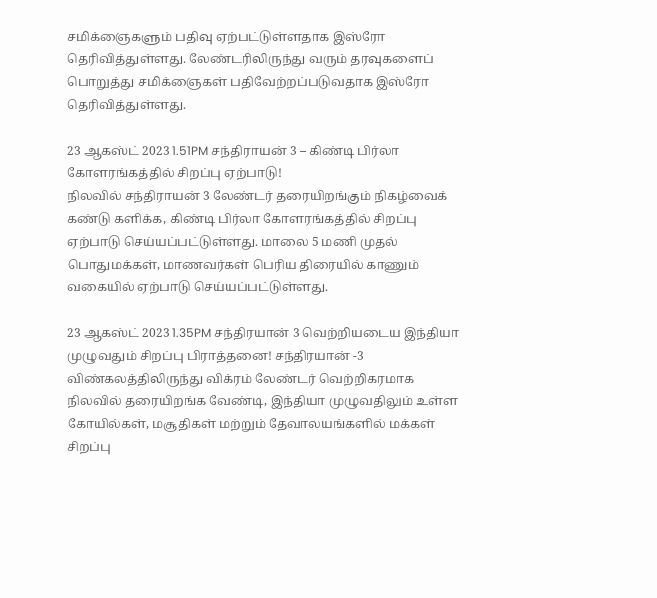சமிக்ஞைகளும் பதிவு ஏற்பட்டுள்ளதாக இஸ்ரோ தெரிவித்துள்ளது. லேண்டரிலிருந்து வரும் தரவுகளைப் பொறுத்து சமிக்ஞைகள் பதிவேற்றப்படுவதாக இஸ்ரோ தெரிவித்துள்ளது.

23 ஆகஸ்ட் 2023 1.51PM சந்திராயன் 3 – கிண்டி பிர்லா கோளரங்கத்தில் சிறப்பு ஏற்பாடு!
நிலவில் சந்திராயன் 3 லேண்டர் தரையிறங்கும் நிகழ்வைக் கண்டு களிக்க, கிண்டி பிர்லா கோளரங்கத்தில் சிறப்பு ஏற்பாடு செய்யப்பட்டுள்ளது. மாலை 5 மணி முதல் பொதுமக்கள், மாணவர்கள் பெரிய திரையில் காணும் வகையில் ஏற்பாடு செய்யப்பட்டுள்ளது.

23 ஆகஸ்ட் 2023 1.35PM சந்திரயான் 3 வெற்றியடைய இந்தியா முழுவதும் சிறப்பு பிராத்தனை! சந்திரயான் -3 விண்கலத்திலிருந்து விக்ரம் லேண்டர் வெற்றிகரமாக நிலவில் தரையிறங்க வேண்டி, இந்தியா முழுவதிலும் உள்ள கோயில்கள், மசூதிகள் மற்றும் தேவாலயங்களில் மக்கள் சிறப்பு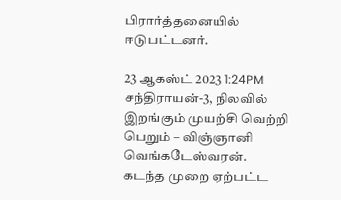பிரார்த்தனையில் ஈடுபட்டனர்.

23 ஆகஸ்ட் 2023 1:24PM சந்திராயன்-3, நிலவில் இறங்கும் முயற்சி வெற்றி பெறும் – விஞ்ஞானி வெங்கடேஸ்வரன். கடந்த முறை ஏற்பட்ட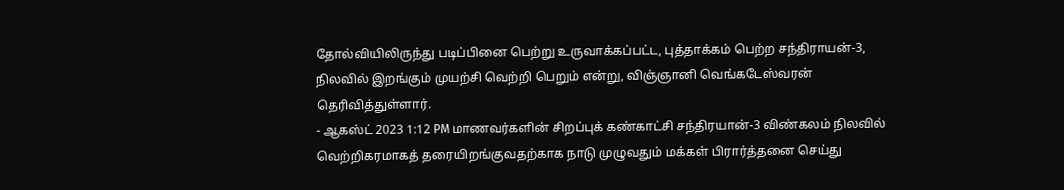தோல்வியிலிருந்து படிப்பினை பெற்று உருவாக்கப்பட்ட, புத்தாக்கம் பெற்ற சந்திராயன்-3, நிலவில் இறங்கும் முயற்சி வெற்றி பெறும் என்று, விஞ்ஞானி வெங்கடேஸ்வரன் தெரிவித்துள்ளார்.
- ஆகஸ்ட் 2023 1:12 PM மாணவர்களின் சிறப்புக் கண்காட்சி சந்திரயான்-3 விண்கலம் நிலவில் வெற்றிகரமாகத் தரையிறங்குவதற்காக நாடு முழுவதும் மக்கள் பிரார்த்தனை செய்து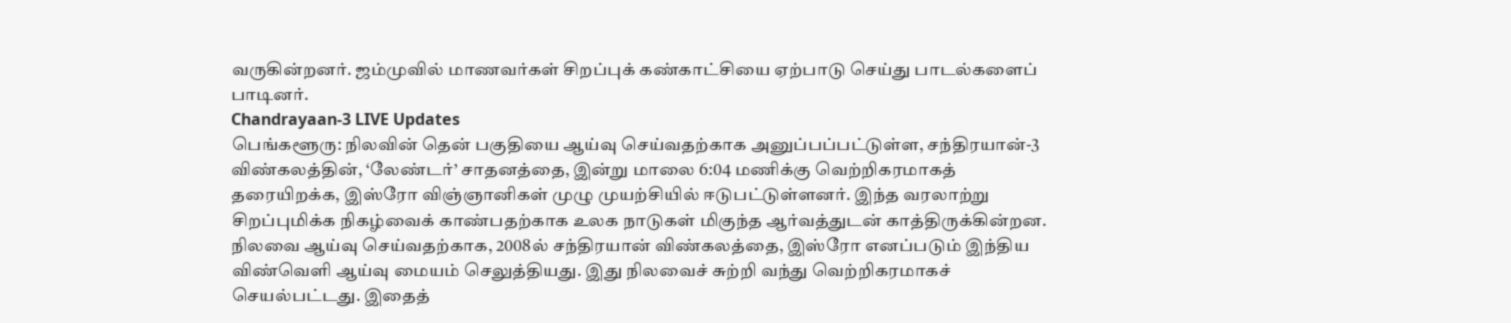வருகின்றனர். ஜம்முவில் மாணவர்கள் சிறப்புக் கண்காட்சியை ஏற்பாடு செய்து பாடல்களைப் பாடினர்.
Chandrayaan-3 LIVE Updates
பெங்களூரு: நிலவின் தென் பகுதியை ஆய்வு செய்வதற்காக அனுப்பப்பட்டுள்ள, சந்திரயான்-3 விண்கலத்தின், ‘லேண்டர்’ சாதனத்தை, இன்று மாலை 6:04 மணிக்கு வெற்றிகரமாகத் தரையிறக்க, இஸ்ரோ விஞ்ஞானிகள் முழு முயற்சியில் ஈடுபட்டுள்ளனர். இந்த வரலாற்று சிறப்புமிக்க நிகழ்வைக் காண்பதற்காக உலக நாடுகள் மிகுந்த ஆர்வத்துடன் காத்திருக்கின்றன.
நிலவை ஆய்வு செய்வதற்காக, 2008ல் சந்திரயான் விண்கலத்தை, இஸ்ரோ எனப்படும் இந்திய விண்வெளி ஆய்வு மையம் செலுத்தியது. இது நிலவைச் சுற்றி வந்து வெற்றிகரமாகச் செயல்பட்டது. இதைத்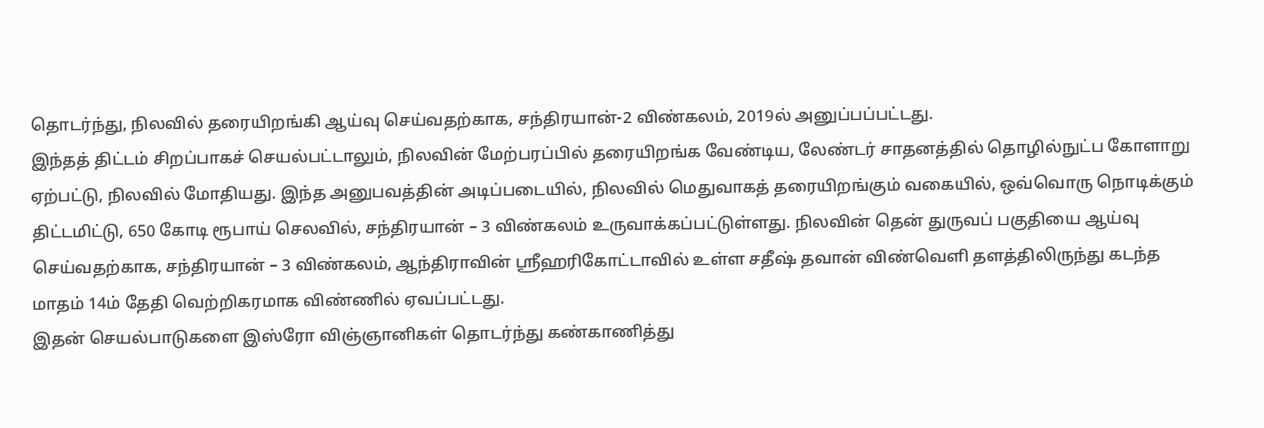தொடர்ந்து, நிலவில் தரையிறங்கி ஆய்வு செய்வதற்காக, சந்திரயான்-2 விண்கலம், 2019ல் அனுப்பப்பட்டது.
இந்தத் திட்டம் சிறப்பாகச் செயல்பட்டாலும், நிலவின் மேற்பரப்பில் தரையிறங்க வேண்டிய, லேண்டர் சாதனத்தில் தொழில்நுட்ப கோளாறு ஏற்பட்டு, நிலவில் மோதியது. இந்த அனுபவத்தின் அடிப்படையில், நிலவில் மெதுவாகத் தரையிறங்கும் வகையில், ஒவ்வொரு நொடிக்கும் திட்டமிட்டு, 650 கோடி ரூபாய் செலவில், சந்திரயான் – 3 விண்கலம் உருவாக்கப்பட்டுள்ளது. நிலவின் தென் துருவப் பகுதியை ஆய்வு செய்வதற்காக, சந்திரயான் – 3 விண்கலம், ஆந்திராவின் ஸ்ரீஹரிகோட்டாவில் உள்ள சதீஷ் தவான் விண்வெளி தளத்திலிருந்து கடந்த மாதம் 14ம் தேதி வெற்றிகரமாக விண்ணில் ஏவப்பட்டது.
இதன் செயல்பாடுகளை இஸ்ரோ விஞ்ஞானிகள் தொடர்ந்து கண்காணித்து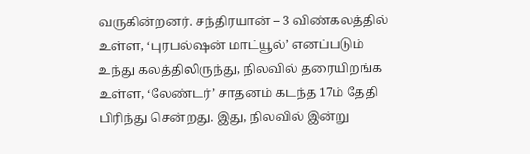வருகின்றனர். சந்திரயான் – 3 விண்கலத்தில் உள்ள, ‘புரபல்ஷன் மாட்யூல்’ எனப்படும் உந்து கலத்திலிருந்து, நிலவில் தரையிறங்க உள்ள, ‘லேண்டர்’ சாதனம் கடந்த 17ம் தேதி பிரிந்து சென்றது. இது, நிலவில் இன்று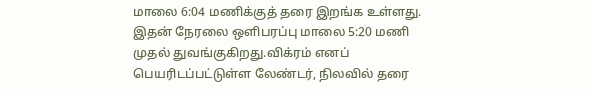மாலை 6:04 மணிக்குத் தரை இறங்க உள்ளது.
இதன் நேரலை ஒளிபரப்பு மாலை 5:20 மணி முதல் துவங்குகிறது.விக்ரம் எனப் பெயரிடப்பட்டுள்ள லேண்டர், நிலவில் தரை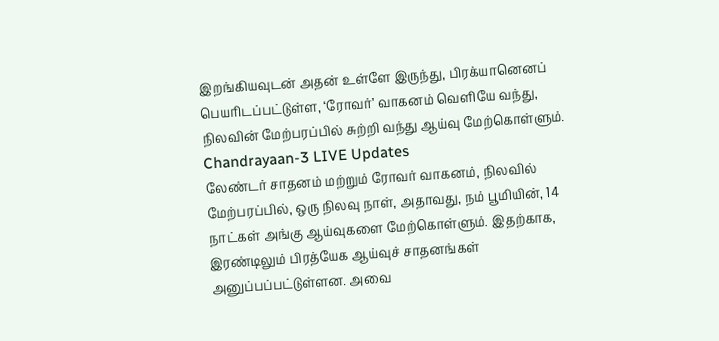இறங்கியவுடன் அதன் உள்ளே இருந்து, பிரக்யானெனப் பெயரிடப்பட்டுள்ள, ‘ரோவர்’ வாகனம் வெளியே வந்து, நிலவின் மேற்பரப்பில் சுற்றி வந்து ஆய்வு மேற்கொள்ளும்.
Chandrayaan-3 LIVE Updates
லேண்டர் சாதனம் மற்றும் ரோவர் வாகனம், நிலவில் மேற்பரப்பில், ஒரு நிலவு நாள், அதாவது, நம் பூமியின், 14 நாட்கள் அங்கு ஆய்வுகளை மேற்கொள்ளும். இதற்காக, இரண்டிலும் பிரத்யேக ஆய்வுச் சாதனங்கள் அனுப்பப்பட்டுள்ளன. அவை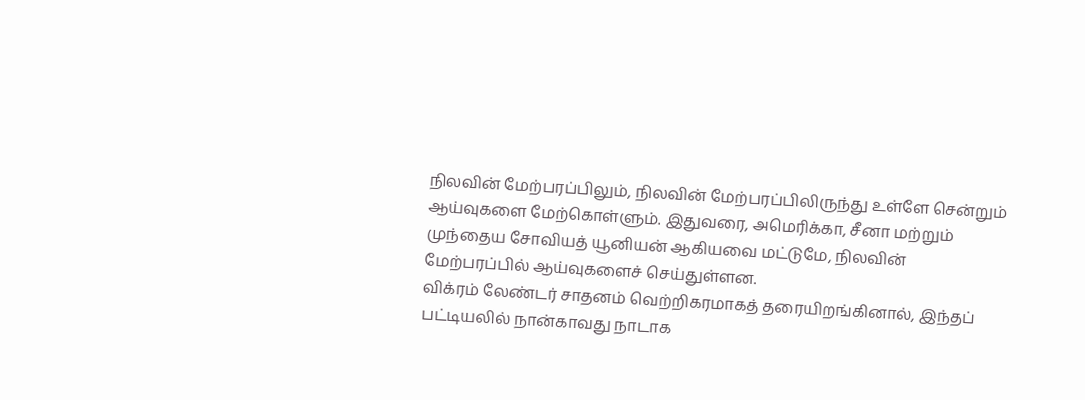நிலவின் மேற்பரப்பிலும், நிலவின் மேற்பரப்பிலிருந்து உள்ளே சென்றும் ஆய்வுகளை மேற்கொள்ளும். இதுவரை, அமெரிக்கா, சீனா மற்றும் முந்தைய சோவியத் யூனியன் ஆகியவை மட்டுமே, நிலவின் மேற்பரப்பில் ஆய்வுகளைச் செய்துள்ளன.
விக்ரம் லேண்டர் சாதனம் வெற்றிகரமாகத் தரையிறங்கினால், இந்தப் பட்டியலில் நான்காவது நாடாக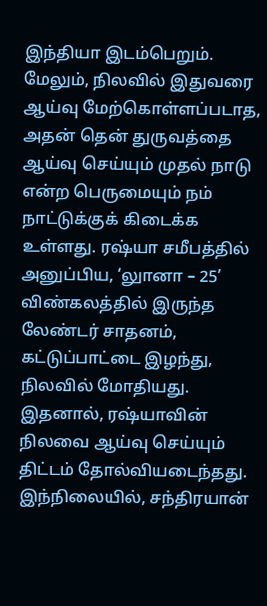இந்தியா இடம்பெறும். மேலும், நிலவில் இதுவரை ஆய்வு மேற்கொள்ளப்படாத, அதன் தென் துருவத்தை ஆய்வு செய்யும் முதல் நாடு என்ற பெருமையும் நம் நாட்டுக்குக் கிடைக்க உள்ளது. ரஷ்யா சமீபத்தில் அனுப்பிய, ‘லுானா – 25’ விண்கலத்தில் இருந்த லேண்டர் சாதனம், கட்டுப்பாட்டை இழந்து, நிலவில் மோதியது. இதனால், ரஷ்யாவின் நிலவை ஆய்வு செய்யும் திட்டம் தோல்வியடைந்தது. இந்நிலையில், சந்திரயான்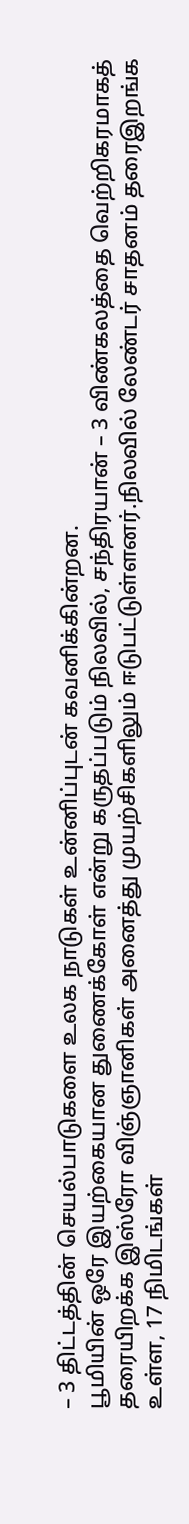– 3 திட்டத்தின் செயல்பாடுகளை உலக நாடுகள் உன்னிப்புடன் கவனிக்கின்றன.
பூமியின் ஒரே இயற்கையான துணைக்கோள் என்று கருதப்படும் நிலவில், சந்திரயான் – 3 விண்கலத்தை வெற்றிகரமாகத் தரையிறக்க இஸ்ரோ விஞ்ஞானிகள் அனைத்து முயற்சிகளிலும் ஈடுபட்டுள்ளனர்.நிலவில் லேண்டர் சாதனம் தரைஇறங்க உள்ள, 17 நிமிடங்கள்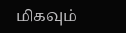மிகவும்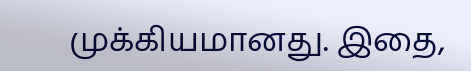முக்கியமானது. இதை,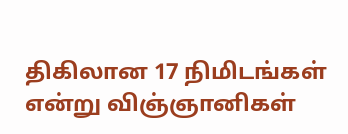திகிலான 17 நிமிடங்கள் என்று விஞ்ஞானிகள்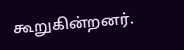கூறுகின்றனர்.